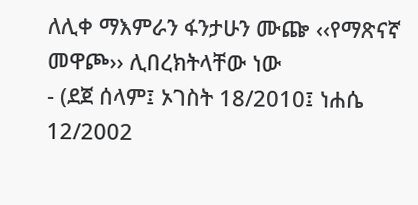ለሊቀ ማእምራን ፋንታሁን ሙጬ ‹‹የማጽናኛ መዋጮ›› ሊበረክትላቸው ነው
- (ደጀ ሰላም፤ ኦገስት 18/2010፤ ነሐሴ 12/2002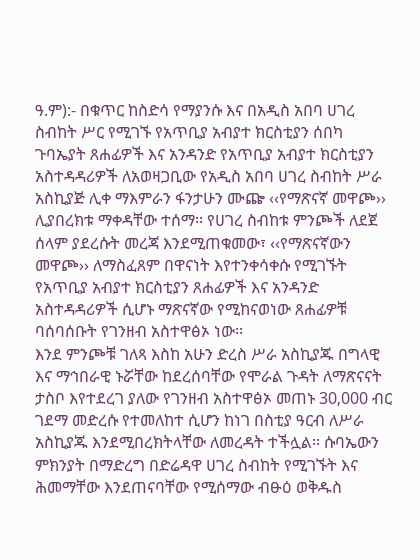ዓ.ም):- በቁጥር ከስድሳ የማያንሱ እና በአዲስ አበባ ሀገረ ስብከት ሥር የሚገኙ የአጥቢያ አብያተ ክርስቲያን ሰበካ ጉባኤያት ጸሐፊዎች እና አንዳንድ የአጥቢያ አብያተ ክርስቲያን አስተዳዳሪዎች ለአወዛጋቢው የአዲስ አበባ ሀገረ ስብከት ሥራ አስኪያጅ ሊቀ ማእምራን ፋንታሁን ሙጬ ‹‹የማጽናኛ መዋጮ›› ሊያበረክቱ ማቀዳቸው ተሰማ፡፡ የሀገረ ስብከቱ ምንጮች ለደጀ ሰላም ያደረሱት መረጃ እንደሚጠቁመው፣ ‹‹የማጽናኛውን መዋጮ›› ለማስፈጸም በዋናነት እየተንቀሳቀሱ የሚገኙት የአጥቢያ አብያተ ክርስቲያን ጸሐፊዎች እና አንዳንድ አስተዳዳሪዎች ሲሆኑ ማጽናኛው የሚከናወነው ጸሐፊዎቹ ባሰባሰቡት የገንዘብ አስተዋፅኦ ነው፡፡
እንደ ምንጮቹ ገለጻ እስከ አሁን ድረስ ሥራ አስኪያጁ በግላዊ እና ማኅበራዊ ኑሯቸው ከደረሰባቸው የሞራል ጉዳት ለማጽናናት ታስቦ እየተደረገ ያለው የገንዘብ አስተዋፅኦ መጠኑ 30‚000 ብር ገደማ መድረሱ የተመለከተ ሲሆን ከነገ በስቲያ ዓርብ ለሥራ አስኪያጁ እንደሚበረክትላቸው ለመረዳት ተችሏል፡፡ ሱባኤውን ምክንያት በማድረግ በድሬዳዋ ሀገረ ስብከት የሚገኙት እና ሕመማቸው እንደጠናባቸው የሚሰማው ብፁዕ ወቅዱስ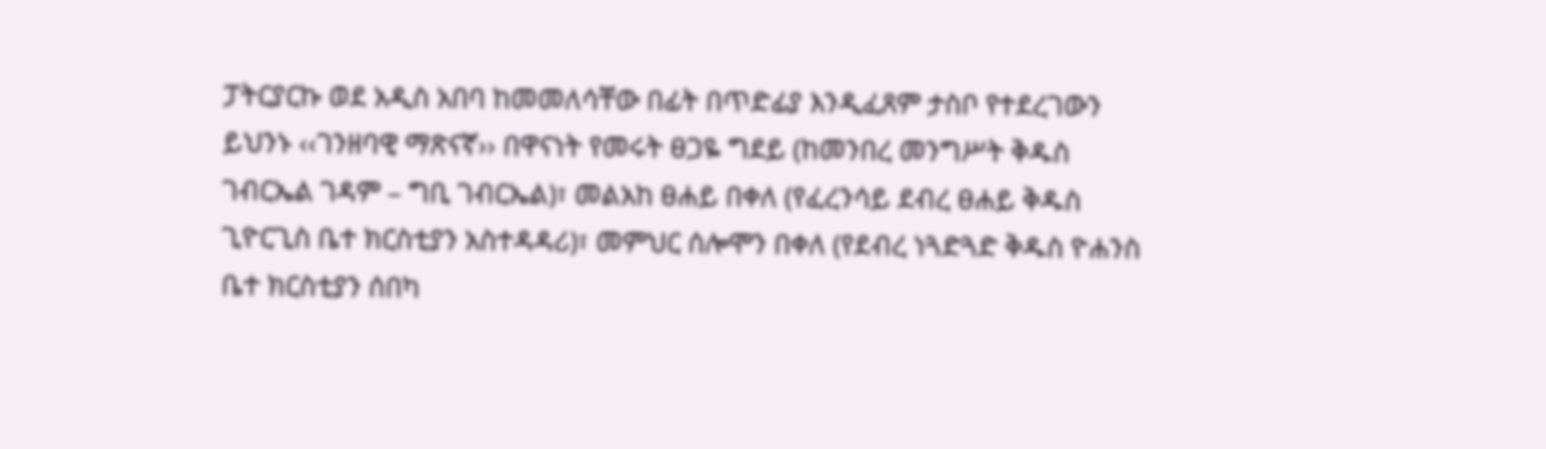ፓትርያርኩ ወደ አዲስ አበባ ከመመለሳቸው በፊት በጥድፊያ እንዲፈጸም ታስቦ የተደረገውን ይህንኑ ‹‹ገንዘባዊ ማጽናኛ›› በዋናነት የመሩት ፀጋዬ ግደይ (ከመንበረ መንግሥት ቅዱስ ገብርኤል ገዳም – ግቢ ገብርኤል)፣ መልአከ ፀሐይ በቀለ (የፈረንሳይ ደብረ ፀሐይ ቅዱስ ጊዮርጊስ ቤተ ክርስቲያን አስተዳዳሪ)፣ መምህር ሰሎሞን በቀለ (የደብረ ነጓድጓድ ቅዱስ ዮሐንስ ቤተ ክርስቲያን ሰበካ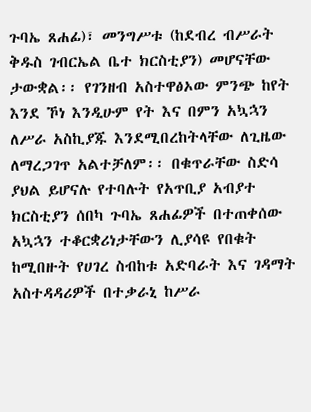ጉባኤ ጸሐፊ)፣ መንግሥቱ (ከደብረ ብሥራት ቅዱስ ገብርኤል ቤተ ክርስቲያን) መሆናቸው ታውቋል፡፡ የገንዘብ አስተዋፅኦው ምንጭ ከየት እንደ ኾነ እንዲሁም የት እና በምን አኳኋን ለሥራ አስኪያጁ እንደሚበረከትላቸው ለጊዜው ለማረጋገጥ አልተቻለም፡፡ በቁጥራቸው ስድሳ ያህል ይሆናሉ የተባሉት የአጥቢያ አብያተ ክርስቲያን ሰበካ ጉባኤ ጸሐፊዎች በተጠቀሰው አኳኋን ተቆርቋሪነታቸውን ሊያሳዩ የበቁት ከሚበዙት የሀገረ ስብከቱ አድባራት እና ገዳማት አስተዳዳሪዎች በተቃራኒ ከሥራ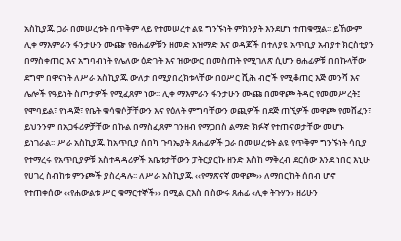አስኪያጁ ጋራ በመሠረቱት በጥቅም ላይ የተመሠረተ ልዩ ግንኙነት ምክንያት እንደሆነ ተጠቁሟል፡፡ ይኸውም ሊቀ ማእምራን ፋንታሁን ሙጬ የፀሐፊዎቹን ዘመድ አዝማድ እና ወዳጆች በተለያዩ አጥቢያ አብያተ ክርስቲያን በማስቀጠር እና አግባብነት የሌለው ዕድገት እና ዝውውር በመስጠት የሚገለጽ ሲሆን ፀሐፊዎቹ በበኩላቸው ደግሞ በዋናነት ለሥራ አስኪያጁ ውለታ በሚያበረክቱላቸው በዐሥር ሺሕ ብሮች የሚቆጠር እጅ መንሻ እና ሌሎች የዓይነት ስጦታዎች የሚፈጸም ነው፡፡ ሊቀ ማእምራን ፋንታሁን ሙጩ በመዋጮ ትዳር የመመሥረት፤ የሞባይል፣ የነዳጅ፣ የቤት ቁሳቁሶቻቸውን እና የዕለት ምግባቸውን ወጪዎች በደጅ ጠኚዎች መዋጮ የመሸፈን፣ ይህንንም በአጋፋሪዎቻቸው በኩል በማስፈጸም ገንዘብ የማጋበስ ልማድ ክፉኛ የተጠናወታቸው መሆኑ ይነገራል፡፡ ሥራ አስኪያጁ ከአጥቢያ ሰበካ ጉባኤያት ጸሐፊዎች ጋራ በመሠረቱት ልዩ የጥቅም ግንኙነት ሳቢያ የተማረሩ የአጥቢያዎቹ አስተዳዳሪዎች አቤቱታቸውን ፓትርያርኩ ዘንድ እስከ ማቅረብ ደርሰው እንደ ነበር እኒሁ የሀገረ ስብከቱ ምንጮች ያስረዳሉ፡፡ ለሥራ አስኪያጁ ‹‹የማጽናኛ መዋጮ›› ለማበርከት ሰበብ ሆኖ የተጠቀሰው ‹‹የሐውልቱ ሥር ቁማርተኞች›› በሚል ርእስ በስውሩ ጸሐፊ ‹ሊቀ ትጉሃን› ዘሪሁን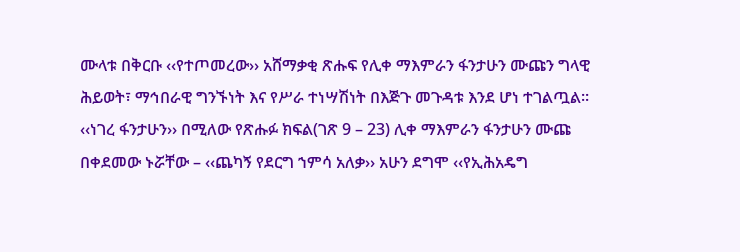ሙላቱ በቅርቡ ‹‹የተጦመረው›› አሸማቃቂ ጽሑፍ የሊቀ ማእምራን ፋንታሁን ሙጩን ግላዊ ሕይወት፣ ማኅበራዊ ግንኙነት እና የሥራ ተነሣሽነት በእጅጉ መጉዳቱ እንደ ሆነ ተገልጧል፡፡ ‹‹ነገረ ፋንታሁን›› በሚለው የጽሑፉ ክፍል(ገጽ 9 – 23) ሊቀ ማእምራን ፋንታሁን ሙጩ በቀደመው ኑሯቸው – ‹‹ጨካኝ የደርግ ኀምሳ አለቃ›› አሁን ደግሞ ‹‹የኢሕአዴግ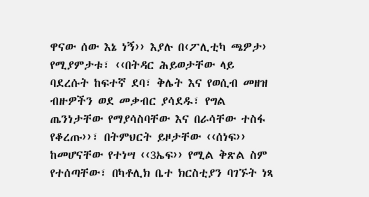ዋናው ሰው እኔ ነኝ›› እያሉ በ‹ፖሊቲካ ጫዎታ› የሚያምታቱ፣ ‹‹በትዳር ሕይወታቸው ላይ ባደረሱት ከፍተኛ ደባ፣ ቅሌት እና የወሲብ መዘዝ ብዙዎችን ወደ መቃብር ያሳደዱ፣ የግል ጤንነታቸው የማያሳስባቸው እና በራሳቸው ተስፋ የቆረጡ››፣ በትምህርት ይዞታቸው ‹‹ሰነፍ›› ከመሆናቸው የተነሣ ‹‹3ኤፍ›› የሚል ቅጽል ስም የተሰጣቸው፣ በካቶሊክ ቤተ ክርስቲያን ባገኙት ነጻ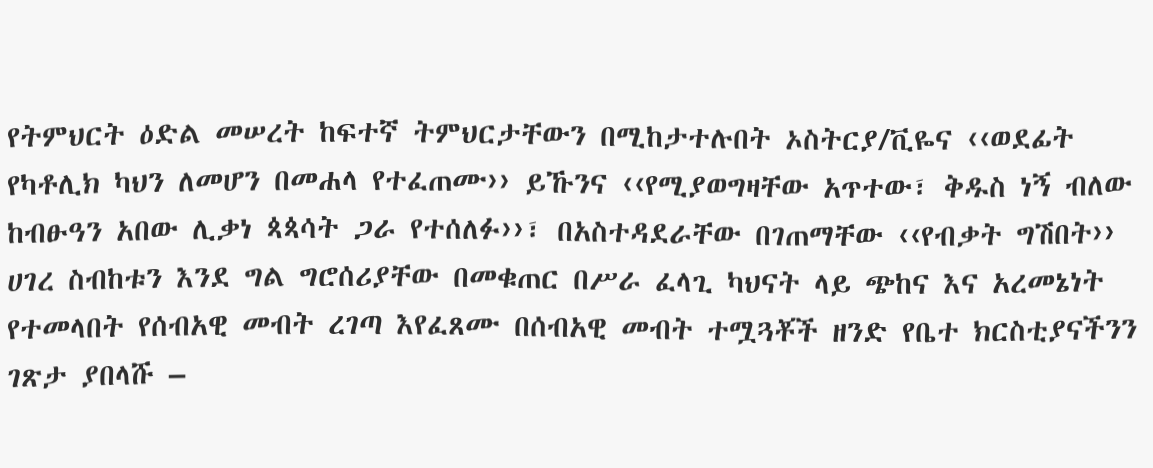የትምህርት ዕድል መሠረት ከፍተኛ ትምህርታቸውን በሚከታተሉበት ኦስትርያ/ቪዬና ‹‹ወደፊት የካቶሊክ ካህን ለመሆን በመሐላ የተፈጠሙ›› ይኹንና ‹‹የሚያወግዛቸው አጥተው፣ ቅዱስ ነኝ ብለው ከብፁዓን አበው ሊቃነ ጳጳሳት ጋራ የተሰለፉ››፣ በአስተዳደራቸው በገጠማቸው ‹‹የብቃት ግሽበት›› ሀገረ ስብከቱን እንደ ግል ግሮሰሪያቸው በመቁጠር በሥራ ፈላጊ ካህናት ላይ ጭከና እና አረመኔነት የተመላበት የሰብአዊ መብት ረገጣ እየፈጸሙ በሰብአዊ መብት ተሟጓቾች ዘንድ የቤተ ክርስቲያናችንን ገጽታ ያበላሹ –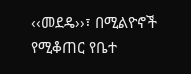‹‹መደዴ››፣ በሚልዮኖች የሚቆጠር የቤተ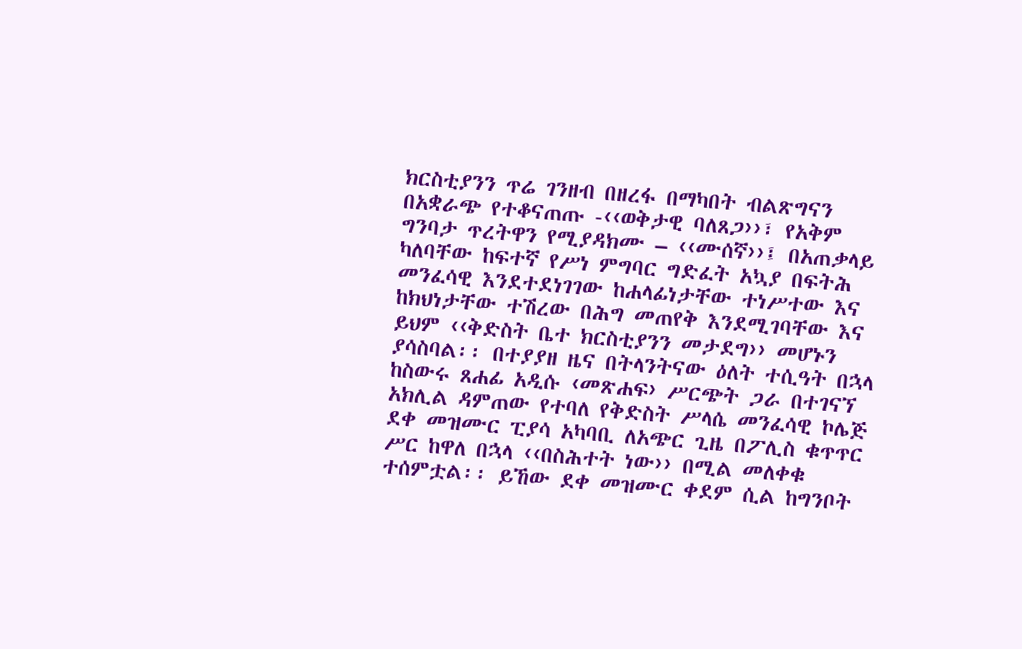ክርስቲያንን ጥሬ ገንዘብ በዘረፋ በማካበት ብልጽግናን በአቋራጭ የተቆናጠጡ -‹‹ወቅታዊ ባለጸጋ››፣ የአቅም ግንባታ ጥረትዋን የሚያዳክሙ – ‹‹ሙሰኛ››፤ በአጠቃላይ ካለባቸው ከፍተኛ የሥነ ምግባር ግድፈት አኳያ በፍትሕ መንፈሳዊ እንደተደነገገው ከሐላፊነታቸው ተነሥተው እና ከክህነታቸው ተሽረው በሕግ መጠየቅ እንደሚገባቸው እና ይህም ‹‹ቅድስት ቤተ ክርስቲያንን መታደግ›› መሆኑን ያሳስባል፡፡ በተያያዘ ዜና በትላንትናው ዕለት ተሲዓት በኋላ ከስውሩ ጸሐፊ አዲሱ ‹መጽሐፍ› ሥርጭት ጋራ በተገናኘ አክሊል ዳምጠው የተባለ የቅድስት ሥላሴ መንፈሳዊ ኮሌጅ ደቀ መዝሙር ፒያሳ አካባቢ ለአጭር ጊዜ በፖሊስ ቁጥጥር ሥር ከዋለ በኋላ ‹‹በስሕተት ነው›› በሚል መለቀቁ ተሰምቷል፡፡ ይኸው ደቀ መዝሙር ቀደም ሲል ከግንቦት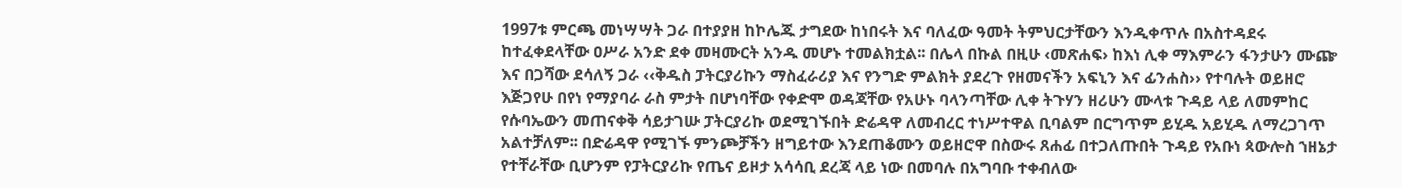1997ቱ ምርጫ መነሣሣት ጋራ በተያያዘ ከኮሌጁ ታግደው ከነበሩት እና ባለፈው ዓመት ትምህርታቸውን እንዲቀጥሉ በአስተዳደሩ ከተፈቀደላቸው ዐሥራ አንድ ደቀ መዛሙርት አንዱ መሆኑ ተመልክቷል፡፡ በሌላ በኩል በዚሁ ‹መጽሐፍ› ከእነ ሊቀ ማእምራን ፋንታሁን ሙጬ እና በጋሻው ደሳለኝ ጋራ ‹‹ቅዱስ ፓትርያሪኩን ማስፈራሪያ እና የንግድ ምልክት ያደረጉ የዘመናችን አፍኒን እና ፊንሐስ›› የተባሉት ወይዘሮ እጅጋየሁ በየነ የማያባራ ራስ ምታት በሆነባቸው የቀድሞ ወዳጃቸው የአሁኑ ባላንጣቸው ሊቀ ትጉሃን ዘሪሁን ሙላቱ ጉዳይ ላይ ለመምከር የሱባኤውን መጠናቀቅ ሳይታገሡ ፓትርያሪኩ ወደሚገኙበት ድሬዳዋ ለመብረር ተነሥተዋል ቢባልም በርግጥም ይሂዱ አይሂዱ ለማረጋገጥ አልተቻለም፡፡ በድሬዳዋ የሚገኙ ምንጮቻችን ዘግይተው እንደጠቆሙን ወይዘሮዋ በስውሩ ጸሐፊ በተጋለጡበት ጉዳይ የአቡነ ጳውሎስ ኀዘኔታ የተቸራቸው ቢሆንም የፓትርያሪኩ የጤና ይዞታ አሳሳቢ ደረጃ ላይ ነው በመባሉ በአግባቡ ተቀብለው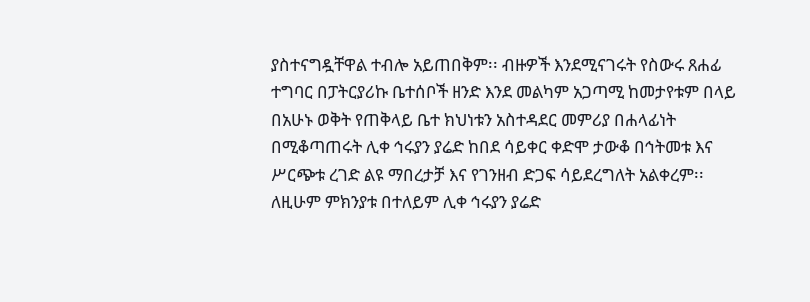ያስተናግዷቸዋል ተብሎ አይጠበቅም፡፡ ብዙዎች እንደሚናገሩት የስውሩ ጸሐፊ ተግባር በፓትርያሪኩ ቤተሰቦች ዘንድ እንደ መልካም አጋጣሚ ከመታየቱም በላይ በአሁኑ ወቅት የጠቅላይ ቤተ ክህነቱን አስተዳደር መምሪያ በሐላፊነት በሚቆጣጠሩት ሊቀ ኅሩያን ያሬድ ከበደ ሳይቀር ቀድሞ ታውቆ በኅትመቱ እና ሥርጭቱ ረገድ ልዩ ማበረታቻ እና የገንዘብ ድጋፍ ሳይደረግለት አልቀረም፡፡ ለዚሁም ምክንያቱ በተለይም ሊቀ ኅሩያን ያሬድ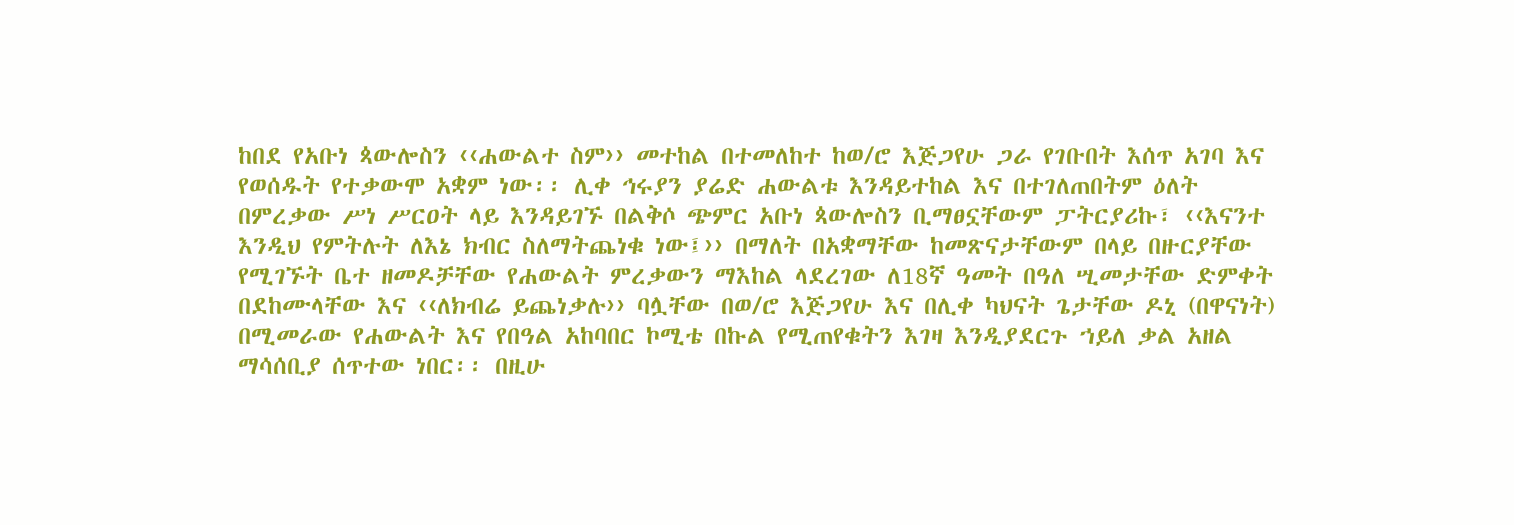ከበደ የአቡነ ጳውሎስን ‹‹ሐውልተ ስም›› መተከል በተመለከተ ከወ/ሮ እጅጋየሁ ጋራ የገቡበት እሰጥ አገባ እና የወሰዱት የተቃውሞ አቋም ነው፡፡ ሊቀ ኅሩያን ያሬድ ሐውልቱ እንዳይተከል እና በተገለጠበትም ዕለት በምረቃው ሥነ ሥርዐት ላይ እንዳይገኙ በልቅሶ ጭምር አቡነ ጳውሎስን ቢማፀኗቸውም ፓትርያሪኩ፣ ‹‹እናንተ እንዲህ የምትሉት ለእኔ ክብር ስለማትጨነቁ ነው፤›› በማለት በአቋማቸው ከመጽናታቸውም በላይ በዙርያቸው የሚገኙት ቤተ ዘመዶቻቸው የሐውልት ምረቃውን ማእከል ላደረገው ለ18ኛ ዓመት በዓለ ሢመታቸው ድምቀት በደከሙላቸው እና ‹‹ለክብሬ ይጨነቃሉ›› ባሏቸው በወ/ሮ እጅጋየሁ እና በሊቀ ካህናት ጌታቸው ዶኒ (በዋናነት) በሚመራው የሐውልት እና የበዓል አከባበር ኮሚቴ በኩል የሚጠየቁትን እገዛ እንዲያደርጉ ኀይለ ቃል አዘል ማሳሰቢያ ሰጥተው ነበር፡፡ በዚሁ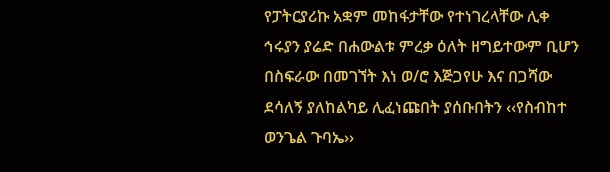የፓትርያሪኩ አቋም መከፋታቸው የተነገረላቸው ሊቀ ኅሩያን ያሬድ በሐውልቱ ምረቃ ዕለት ዘግይተውም ቢሆን በስፍራው በመገኘት እነ ወ/ሮ እጅጋየሁ እና በጋሻው ደሳለኝ ያለከልካይ ሊፈነጩበት ያሰቡበትን ‹‹የስብከተ ወንጌል ጉባኤ››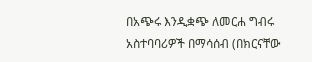በአጭሩ እንዲቋጭ ለመርሐ ግብሩ አስተባባሪዎች በማሳሰብ (በክርናቸው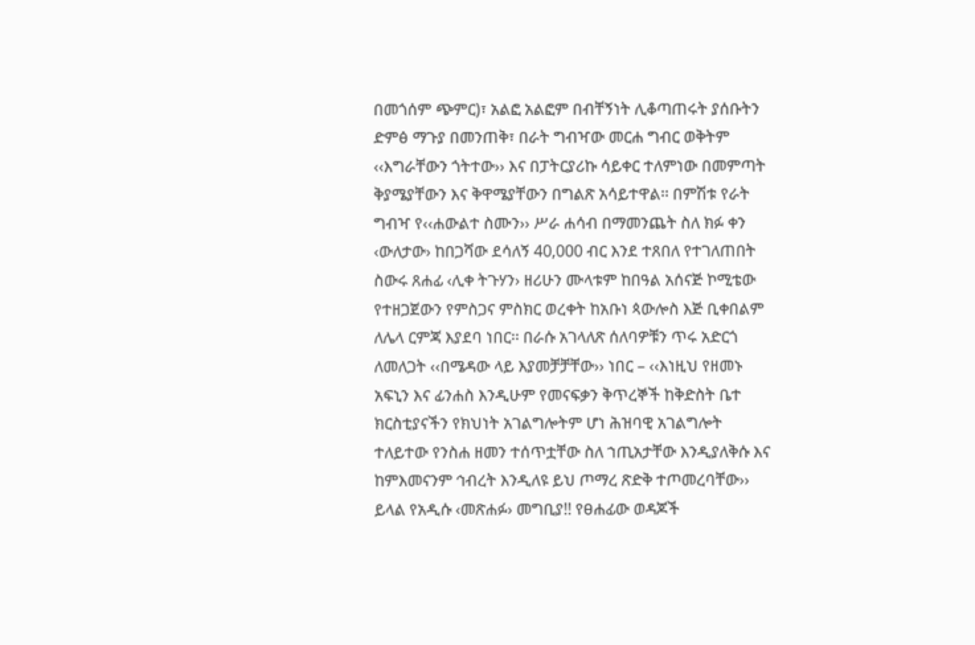በመጎሰም ጭምር)፣ አልፎ አልፎም በብቸኝነት ሊቆጣጠሩት ያሰቡትን ድምፅ ማጉያ በመንጠቅ፣ በራት ግብዣው መርሐ ግብር ወቅትም ‹‹እግራቸውን ጎትተው›› እና በፓትርያሪኩ ሳይቀር ተለምነው በመምጣት ቅያሜያቸውን እና ቅዋሜያቸውን በግልጽ አሳይተዋል፡፡ በምሽቱ የራት ግብዣ የ‹‹ሐውልተ ስሙን›› ሥራ ሐሳብ በማመንጨት ስለ ክፉ ቀን ‹ውለታው› ከበጋሻው ደሳለኝ 40‚000 ብር እንደ ተጸበለ የተገለጠበት ስውሩ ጸሐፊ ‹ሊቀ ትጉሃን› ዘሪሁን ሙላቱም ከበዓል አሰናጅ ኮሚቴው የተዘጋጀውን የምስጋና ምስክር ወረቀት ከአቡነ ጳውሎስ እጅ ቢቀበልም ለሌላ ርምጃ እያደባ ነበር፡፡ በራሱ አገላለጽ ሰለባዎቹን ጥሩ አድርጎ ለመለጋት ‹‹በሜዳው ላይ እያመቻቻቸው›› ነበር – ‹‹እነዚህ የዘመኑ አፍኒን እና ፊንሐስ እንዲሁም የመናፍቃን ቅጥረኞች ከቅድስት ቤተ ክርስቲያናችን የክህነት አገልግሎትም ሆነ ሕዝባዊ አገልግሎት ተለይተው የንስሐ ዘመን ተሰጥቷቸው ስለ ኀጢአታቸው እንዲያለቅሱ እና ከምእመናንም ኅብረት እንዲለዩ ይህ ጦማረ ጽድቅ ተጦመረባቸው›› ይላል የአዲሱ ‹መጽሐፉ› መግቢያ!! የፀሐፊው ወዳጆች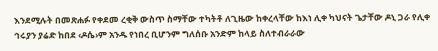እንደሚሉት በመጽሐፉ የቀደመ ረቂቅ ውስጥ ስማቸው ተካትቶ ለጊዜው ከቀረላቸው ከእነ ሊቀ ካህናት ጌታቸው ዶኒ ጋራ የሊቀ ኅሩያን ያሬድ ከበደ ‹ዶሴ›ም አንዱ የነበረ ቢሆንም ግለሰቡ አንድም ከላይ ስለተብራራው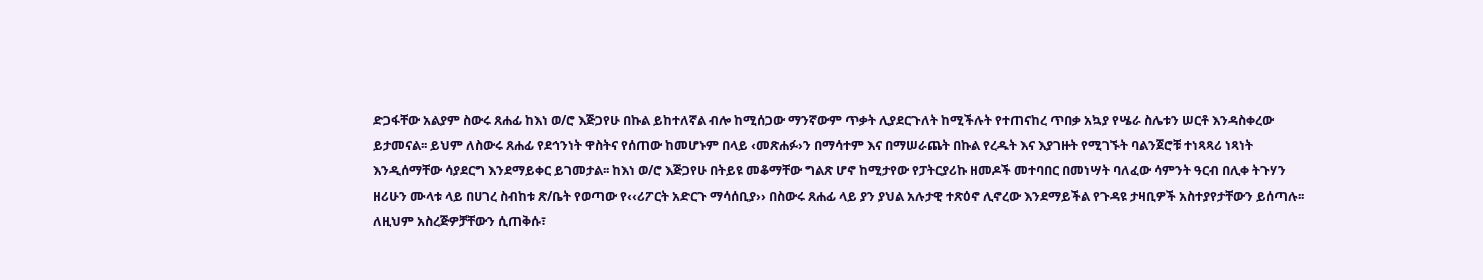ድጋፋቸው አልያም ስውሩ ጸሐፊ ከእነ ወ/ሮ እጅጋየሁ በኩል ይከተለኛል ብሎ ከሚሰጋው ማንኛውም ጥቃት ሊያደርጉለት ከሚችሉት የተጠናከረ ጥበቃ አኳያ የሤራ ስሌቱን ሠርቶ እንዳስቀረው ይታመናል፡፡ ይህም ለስውሩ ጸሐፊ የደኅንነት ዋስትና የሰጠው ከመሆኑም በላይ ‹መጽሐፉ›ን በማሳተም እና በማሠራጨት በኩል የረዱት እና እያገዙት የሚገኙት ባልንጀሮቹ ተነጻጻሪ ነጻነት እንዲሰማቸው ሳያደርግ እንደማይቀር ይገመታል፡፡ ከእነ ወ/ሮ እጅጋየሁ በትይዩ መቆማቸው ግልጽ ሆኖ ከሚታየው የፓትርያሪኩ ዘመዶች መተባበር በመነሣት ባለፈው ሳምንት ዓርብ በሊቀ ትጉሃን ዘሪሁን ሙላቱ ላይ በሀገረ ስብከቱ ጽ/ቤት የወጣው የ‹‹ሪፖርት አድርጉ ማሳሰቢያ›› በስውሩ ጸሐፊ ላይ ያን ያህል አሉታዊ ተጽዕኖ ሊኖረው እንደማይችል የጉዳዩ ታዛቢዎች አስተያየታቸውን ይሰጣሉ፡፡ ለዚህም አስረጅዎቻቸውን ሲጠቅሱ፣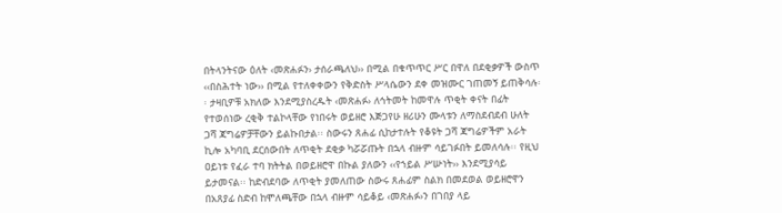በትላንትናው ዕለት ‹መጽሐፉን› ታሰራጫለህ›› በሚል በቁጥጥር ሥር በዋለ በደቂቃዎች ውስጥ ‹‹በስሕተት ነው›› በሚል የተለቀቀውን የቅድስት ሥላሴውን ደቀ መዝሙር ገጠመኝ ይጠቅሳሉ፡፡ ታዛቢዎቹ አክለው እንደሚያስረዱት ‹መጽሐፉ› ለኅትመት ከመዋሉ ጥቂት ቀናት በፊት የተወሰነው ረቂቅ ተልኮላቸው የነበሩት ወይዘሮ እጅጋየሁ ዘሪሁን ሙላቱን ለማስደብደብ ሁለት ጋሻ ጃግሬዎቻቸውን ይልኩበታል፡፡ ስውሩን ጸሐፊ ሲከታተሉት የቆዩት ጋሻ ጃግሬዎችም አራት ኪሎ አካባቢ ደርሰውበት ለጥቂት ደቂቃ ካሯሯጡት በኋላ ብዙም ሳይገፉበት ይመለሳሉ፡፡ የዚህ ዐይነቱ የፈራ ተባ ክትትል በወይዘሮዋ በኩል ያለውን ‹‹የኀይል ሥሡነት›› እንደሚያሳይ ይታመናል፡፡ ከድብደባው ለጥቂት ያመለጠው ስውሩ ጸሐፊም ስልክ በመደወል ወይዘሮዋን በአጸያፊ ስድብ ከሞለጫቸው በኋላ ብዙም ሳይቆይ ‹መጽሐፉ›ን በገበያ ላይ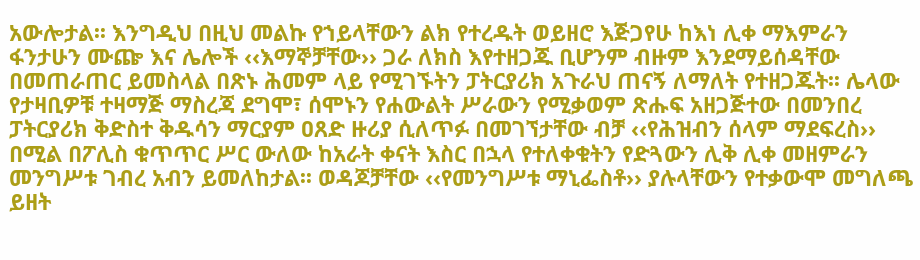አውሎታል፡፡ እንግዲህ በዚህ መልኩ የኀይላቸውን ልክ የተረዱት ወይዘሮ እጅጋየሁ ከእነ ሊቀ ማእምራን ፋንታሁን ሙጬ እና ሌሎች ‹‹እማኞቻቸው›› ጋራ ለክስ እየተዘጋጁ ቢሆንም ብዙም እንደማይሰዳቸው በመጠራጠር ይመስላል በጽኑ ሕመም ላይ የሚገኙትን ፓትርያሪክ አጉራህ ጠናኝ ለማለት የተዘጋጁት፡፡ ሌላው የታዛቢዎቹ ተዛማጅ ማስረጃ ደግሞ፣ ሰሞኑን የሐውልት ሥራውን የሚቃወም ጽሑፍ አዘጋጅተው በመንበረ ፓትርያሪክ ቅድስተ ቅዱሳን ማርያም ዐጸድ ዙሪያ ሲለጥፉ በመገኘታቸው ብቻ ‹‹የሕዝብን ሰላም ማደፍረስ›› በሚል በፖሊስ ቁጥጥር ሥር ውለው ከአራት ቀናት እስር በኋላ የተለቀቁትን የድጓውን ሊቅ ሊቀ መዘምራን መንግሥቱ ገብረ አብን ይመለከታል፡፡ ወዳጆቻቸው ‹‹የመንግሥቱ ማኒፌስቶ›› ያሉላቸውን የተቃውሞ መግለጫ ይዘት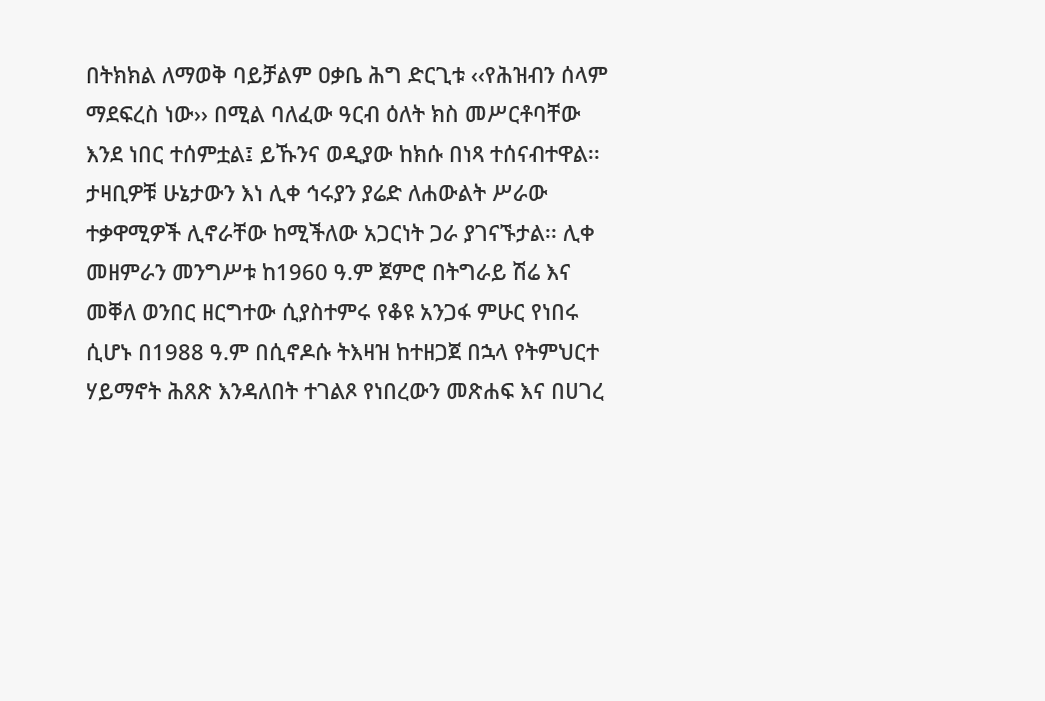በትክክል ለማወቅ ባይቻልም ዐቃቤ ሕግ ድርጊቱ ‹‹የሕዝብን ሰላም ማደፍረስ ነው›› በሚል ባለፈው ዓርብ ዕለት ክስ መሥርቶባቸው እንደ ነበር ተሰምቷል፤ ይኹንና ወዲያው ከክሱ በነጻ ተሰናብተዋል፡፡ ታዛቢዎቹ ሁኔታውን እነ ሊቀ ኅሩያን ያሬድ ለሐውልት ሥራው ተቃዋሚዎች ሊኖራቸው ከሚችለው አጋርነት ጋራ ያገናኙታል፡፡ ሊቀ መዘምራን መንግሥቱ ከ1960 ዓ.ም ጀምሮ በትግራይ ሽሬ እና መቐለ ወንበር ዘርግተው ሲያስተምሩ የቆዩ አንጋፋ ምሁር የነበሩ ሲሆኑ በ1988 ዓ.ም በሲኖዶሱ ትእዛዝ ከተዘጋጀ በኋላ የትምህርተ ሃይማኖት ሕጸጽ እንዳለበት ተገልጾ የነበረውን መጽሐፍ እና በሀገረ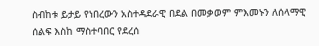ስብከቱ ይታይ የነበረውን አስተዳደራዊ በደል በመቃወም ምእመኑን ለሰላማዊ ሰልፍ እስከ ማስተባበር የደረሰ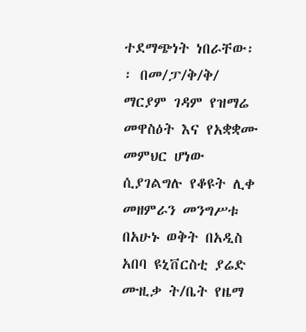ተደማጭነት ነበራቸው፡፡ በመ/ፓ/ቅ/ቅ/ ማርያም ገዳም የዝማሬ መዋስዕት እና የአቋቋሙ መምህር ሆነው ሲያገልግሉ የቆዩት ሊቀ መዘምራን መንግሥቱ በአሁኑ ወቅት በአዲስ አበባ ዩኒቨርስቲ ያሬድ ሙዚቃ ት/ቤት የዜማ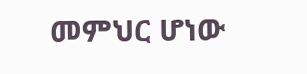መምህር ሆነው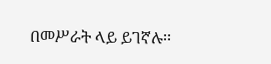በመሥራት ላይ ይገኛሉ፡፡